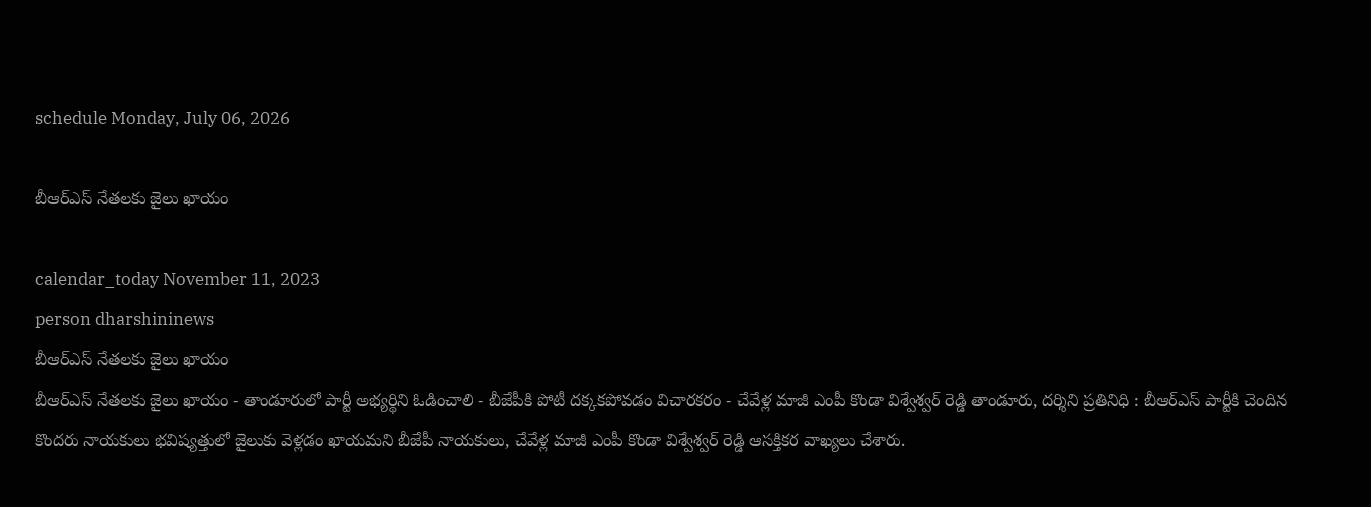schedule Monday, July 06, 2026

బీఆర్ఎస్ నేతలకు జైలు ఖాయం

calendar_today November 11, 2023
person dharshininews
బీఆర్ఎస్ నేతలకు జైలు ఖాయం
బీఆర్ఎస్ నేతలకు జైలు ఖాయం - తాండూరులో పార్టీ అభ్యర్థిని ఓడించాలి - బీజేపీకి పోటీ దక్కకపోవడం విచారకరం - చేవేళ్ల మాజీ ఎంపీ కొండా విశ్వేశ్వర్ రెడ్డి తాండూరు, దర్శిని ప్రతినిధి : బీఆర్ఎస్ పార్టీకి చెందిన కొందరు నాయకులు భవిష్యత్తులో జైలుకు వెళ్లడం ఖాయమని బీజేపీ నాయకులు, చేవేళ్ల మాజీ ఎంపీ కొండా విశ్వేశ్వర్ రెడ్డి ఆసక్తికర వాఖ్యలు చేశారు.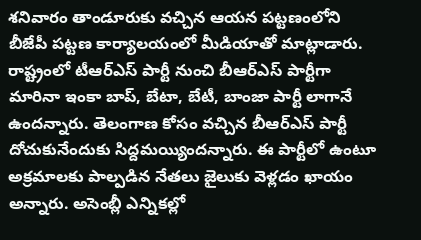శనివారం తాండూరుకు వచ్చిన ఆయన పట్టణంలోని బీజేపీ పట్టణ కార్యాలయంలో మీడియాతో మాట్లాడారు. రాష్ట్రంలో టీఆర్ఎస్ పార్టీ నుంచి బీఆర్ఎస్ పార్టీగా మారినా ఇంకా బాప్, బేటా, బేటీ, బాంజా పార్టీ లాగానే ఉందన్నారు. తెలంగాణ కోసం వచ్చిన బీఆర్ఎస్ పార్టీ దోచుకునేందుకు సిద్దమయ్యిందన్నారు. ఈ పార్టీలో ఉంటూ అక్రమాలకు పాల్పడిన నేతలు జైలుకు వెళ్లడం ఖాయం అన్నారు. అసెంబ్లీ ఎన్నికల్లో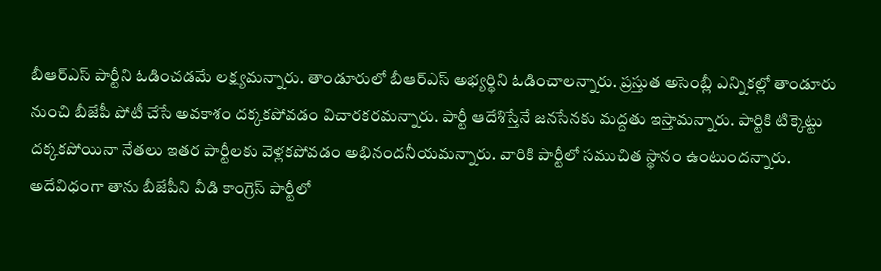బీఆర్ఎస్ పార్టీని ఓడించడమే లక్ష్యమన్నారు. తాండూరులో బీఆర్ఎస్ అభ్యర్థిని ఓడించాలన్నారు. ప్రస్తుత అసెంబ్లీ ఎన్నికల్లో తాండూరు నుంచి బీజేపీ పోటీ చేసే అవకాశం దక్కకపోవడం విచారకరమన్నారు. పార్టీ ఆదేశిస్తేనే జనసేనకు మద్దతు ఇస్తామన్నారు. పార్టికి టిక్కెట్టు దక్కకపోయినా నేతలు ఇతర పార్టీలకు వెళ్లకపోవడం అభినందనీయమన్నారు. వారికి పార్టీలో సముచిత స్థానం ఉంటుందన్నారు. అదేవిధంగా తాను బీజేపీని వీడి కాంగ్రెస్ పార్టీలో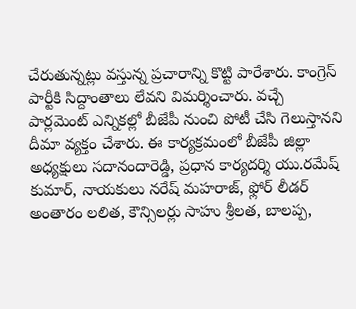చేరుతున్నట్లు వస్తున్న ప్రచారాన్ని కొట్టి పారేశారు. కాంగ్రెస్ పార్టీకి సిద్దాంతాలు లేవని విమర్శించారు. వచ్చే పార్లమెంట్ ఎన్నికల్లో బీజేపీ నుంచి పోటీ చేసి గెలుస్తానని దీమా వ్యక్తం చేశారు. ఈ కార్యక్రమంలో బీజేపీ జిల్లా అధ్యక్షులు సదానందారెడ్డి, ప్రధాన కార్యదర్శి యు.రమేష్ కుమార్, నాయకులు నరేష్ మహరాజ్, ఫ్లోర్ లీడర్ అంతారం లలిత, కౌన్సిలర్లు సాహు శ్రీలత, బాలప్ప,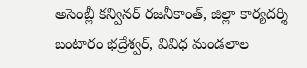అసెంబ్లీ కన్వినర్ రజనీకాంత్, జిల్లా కార్యదర్శి బంటారం భద్రేశ్వర్, వివిధ మండలాల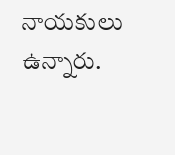నాయకులు ఉన్నారు.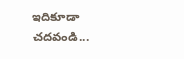ఇదికూడా చదవండి...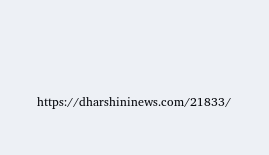https://dharshininews.com/21833/